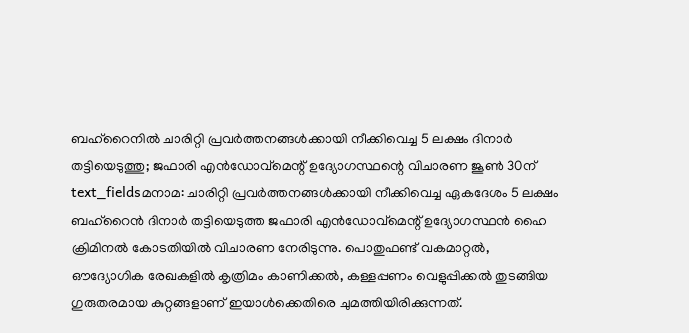ബഹ്റൈനിൽ ചാരിറ്റി പ്രവർത്തനങ്ങൾക്കായി നീക്കിവെച്ച 5 ലക്ഷം ദിനാർ തട്ടിയെടുത്തു; ജഫാരി എൻഡോവ്മെന്റ് ഉദ്യോഗസ്ഥന്റെ വിചാരണ ജൂൺ 30ന്
text_fieldsമനാമ: ചാരിറ്റി പ്രവർത്തനങ്ങൾക്കായി നീക്കിവെച്ച ഏകദേശം 5 ലക്ഷം ബഹ്റൈൻ ദിനാർ തട്ടിയെടുത്ത ജഫാരി എൻഡോവ്മെന്റ് ഉദ്യോഗസ്ഥൻ ഹൈ ക്രിമിനൽ കോടതിയിൽ വിചാരണ നേരിടുന്നു. പൊതുഫണ്ട് വകമാറ്റൽ, ഔദ്യോഗിക രേഖകളിൽ കൃത്രിമം കാണിക്കൽ, കള്ളപ്പണം വെളുപ്പിക്കൽ തുടങ്ങിയ ഗുരുതരമായ കുറ്റങ്ങളാണ് ഇയാൾക്കെതിരെ ചുമത്തിയിരിക്കുന്നത്.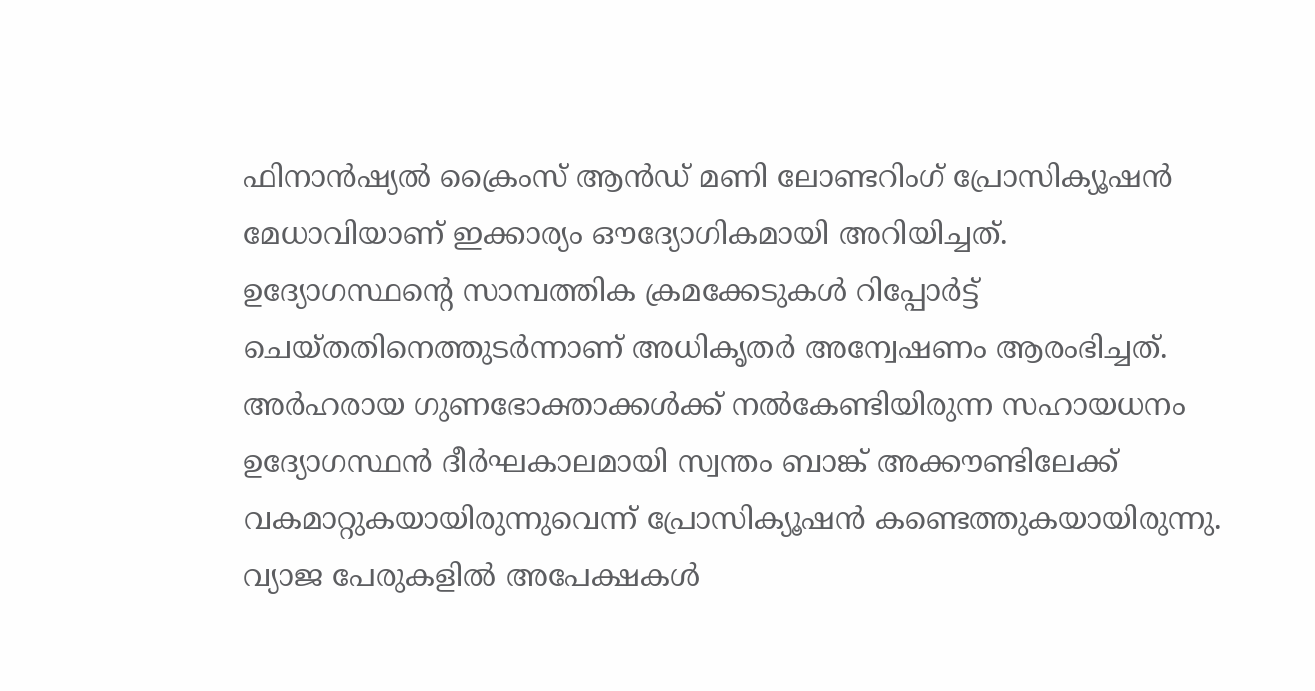ഫിനാൻഷ്യൽ ക്രൈംസ് ആൻഡ് മണി ലോണ്ടറിംഗ് പ്രോസിക്യൂഷൻ മേധാവിയാണ് ഇക്കാര്യം ഔദ്യോഗികമായി അറിയിച്ചത്.
ഉദ്യോഗസ്ഥന്റെ സാമ്പത്തിക ക്രമക്കേടുകൾ റിപ്പോർട്ട് ചെയ്തതിനെത്തുടർന്നാണ് അധികൃതർ അന്വേഷണം ആരംഭിച്ചത്. അർഹരായ ഗുണഭോക്താക്കൾക്ക് നൽകേണ്ടിയിരുന്ന സഹായധനം ഉദ്യോഗസ്ഥൻ ദീർഘകാലമായി സ്വന്തം ബാങ്ക് അക്കൗണ്ടിലേക്ക് വകമാറ്റുകയായിരുന്നുവെന്ന് പ്രോസിക്യൂഷൻ കണ്ടെത്തുകയായിരുന്നു. വ്യാജ പേരുകളിൽ അപേക്ഷകൾ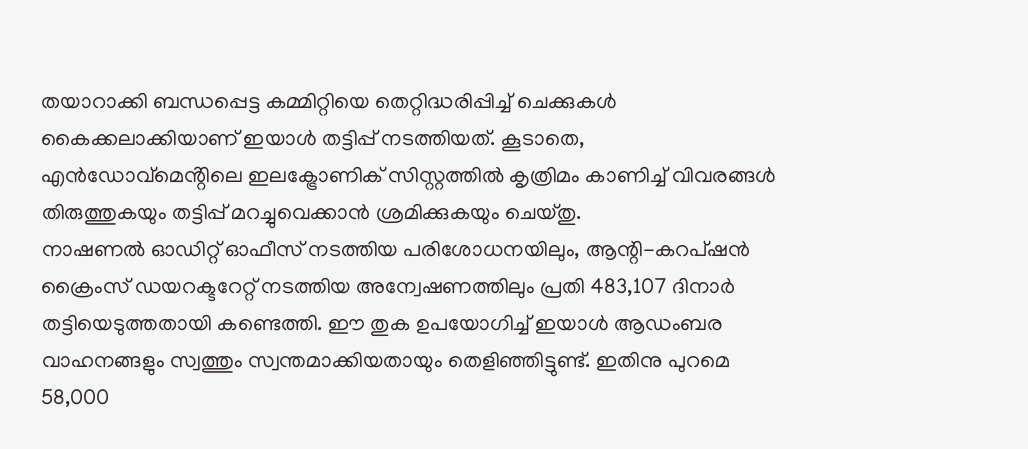തയാറാക്കി ബന്ധപ്പെട്ട കമ്മിറ്റിയെ തെറ്റിദ്ധരിപ്പിച്ച് ചെക്കുകൾ കൈക്കലാക്കിയാണ് ഇയാൾ തട്ടിപ്പ് നടത്തിയത്. കൂടാതെ, എൻഡോവ്മെൻ്റിലെ ഇലക്ട്രോണിക് സിസ്റ്റത്തിൽ കൃത്രിമം കാണിച്ച് വിവരങ്ങൾ തിരുത്തുകയും തട്ടിപ്പ് മറച്ചുവെക്കാൻ ശ്രമിക്കുകയും ചെയ്തു.
നാഷണൽ ഓഡിറ്റ് ഓഫീസ് നടത്തിയ പരിശോധനയിലും, ആന്റി-കറപ്ഷൻ ക്രൈംസ് ഡയറക്ടറേറ്റ് നടത്തിയ അന്വേഷണത്തിലും പ്രതി 483,107 ദിനാർ തട്ടിയെടുത്തതായി കണ്ടെത്തി. ഈ തുക ഉപയോഗിച്ച് ഇയാൾ ആഡംബര വാഹനങ്ങളും സ്വത്തും സ്വന്തമാക്കിയതായും തെളിഞ്ഞിട്ടുണ്ട്. ഇതിനു പുറമെ 58,000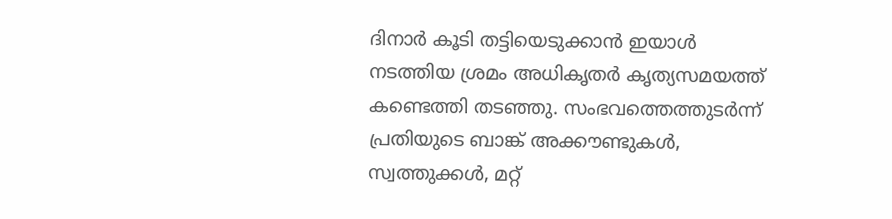ദിനാർ കൂടി തട്ടിയെടുക്കാൻ ഇയാൾ നടത്തിയ ശ്രമം അധികൃതർ കൃത്യസമയത്ത് കണ്ടെത്തി തടഞ്ഞു. സംഭവത്തെത്തുടർന്ന് പ്രതിയുടെ ബാങ്ക് അക്കൗണ്ടുകൾ, സ്വത്തുക്കൾ, മറ്റ്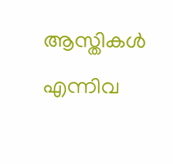ആസ്തികൾ എന്നിവ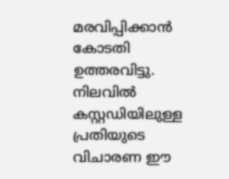മരവിപ്പിക്കാൻ കോടതി ഉത്തരവിട്ടു. നിലവിൽ കസ്റ്റഡിയിലുള്ള പ്രതിയുടെ വിചാരണ ഈ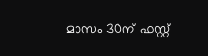മാസം 30ന് ഫസ്റ്റ്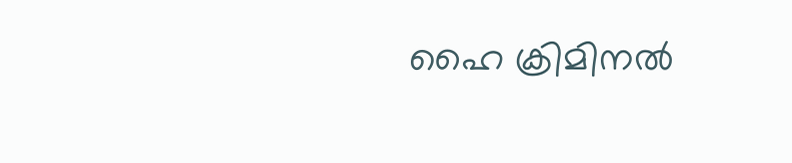ഹൈ ക്രിമിനൽ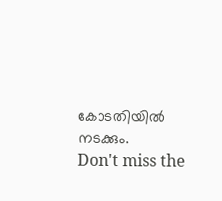കോടതിയിൽ നടക്കും.
Don't miss the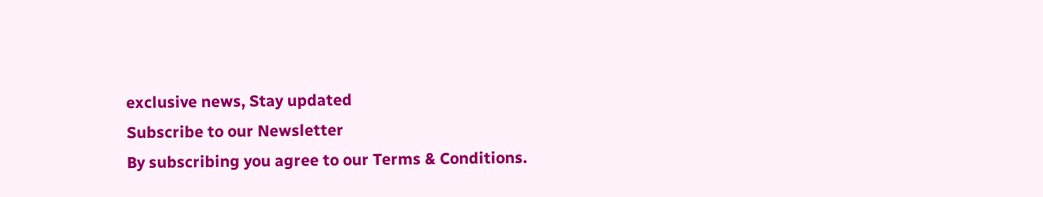exclusive news, Stay updated
Subscribe to our Newsletter
By subscribing you agree to our Terms & Conditions.